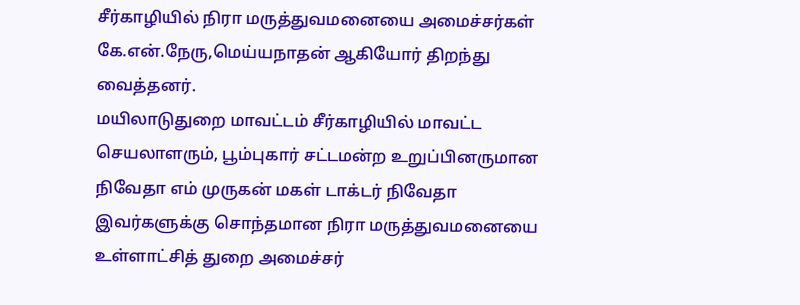சீர்காழியில் நிரா மருத்துவமனையை அமைச்சர்கள் கே.என்.நேரு,மெய்யநாதன் ஆகியோர் திறந்து வைத்தனர்.
மயிலாடுதுறை மாவட்டம் சீர்காழியில் மாவட்ட செயலாளரும், பூம்புகார் சட்டமன்ற உறுப்பினருமான நிவேதா எம் முருகன் மகள் டாக்டர் நிவேதா இவர்களுக்கு சொந்தமான நிரா மருத்துவமனையை உள்ளாட்சித் துறை அமைச்சர்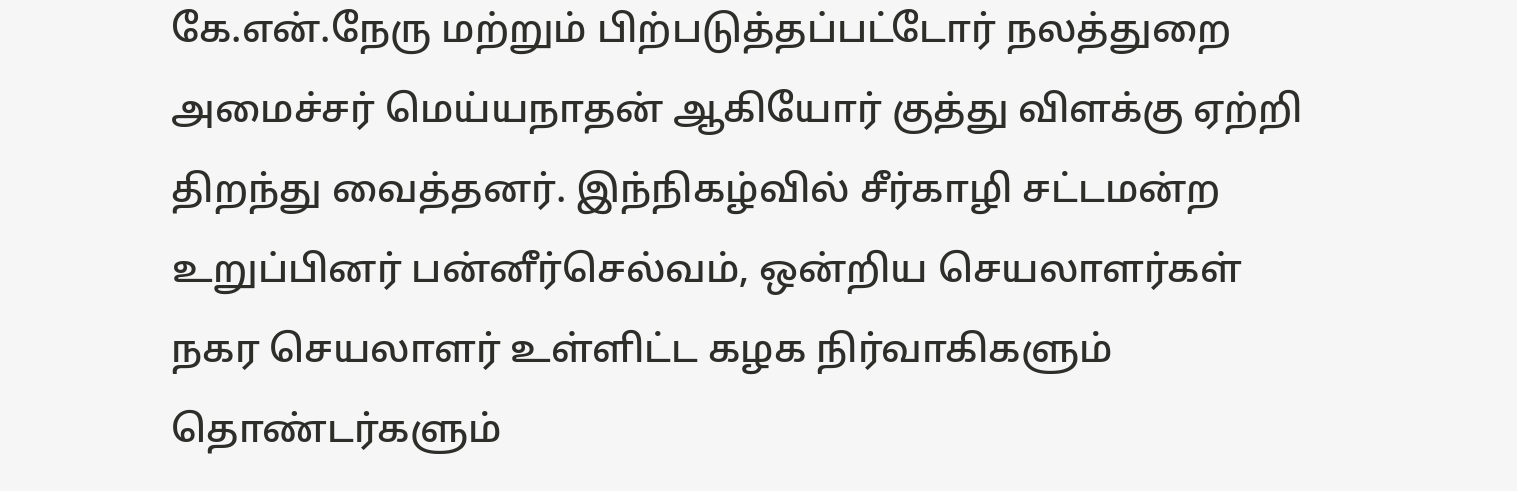கே.என்.நேரு மற்றும் பிற்படுத்தப்பட்டோர் நலத்துறை அமைச்சர் மெய்யநாதன் ஆகியோர் குத்து விளக்கு ஏற்றி திறந்து வைத்தனர். இந்நிகழ்வில் சீர்காழி சட்டமன்ற உறுப்பினர் பன்னீர்செல்வம், ஒன்றிய செயலாளர்கள் நகர செயலாளர் உள்ளிட்ட கழக நிர்வாகிகளும் தொண்டர்களும்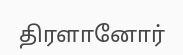திரளானோர்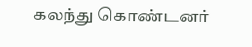கலந்து கொண்டனர்